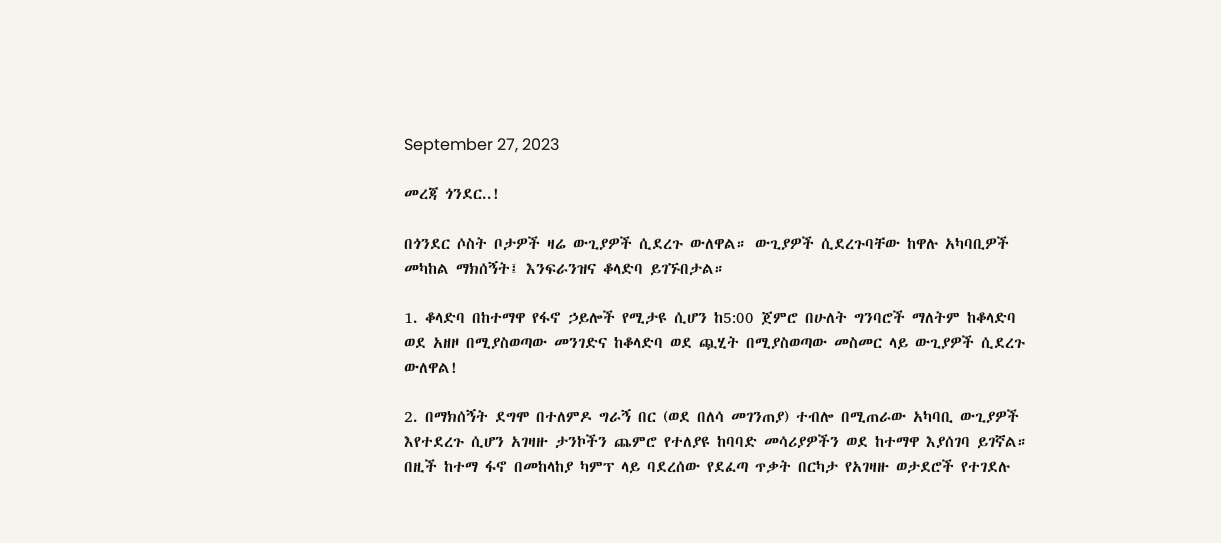September 27, 2023

መረጃ ጎንደር..!

በጎንደር ሶስት ቦታዎች ዛሬ ውጊያዎች ሲደረጉ ውለዋል። ውጊያዎች ሲደረጉባቸው ከዋሉ አካባቢዎች መካከል ማክሰኝት፤ እንፍራንዝና ቆላድባ ይገኙበታል።

1. ቆላድባ በከተማዋ የፋኖ ኃይሎች የሚታዩ ሲሆን ከ5:00 ጀምሮ በሁለት ግንባሮች ማለትም ከቆላድባ ወደ አዘዞ በሚያስወጣው መንገድና ከቆላድባ ወደ ጯሂት በሚያስወጣው መስመር ላይ ውጊያዎች ሲደረጉ ውለዋል!

2. በማክሰኝት ደግሞ በተለምዶ ግራኝ በር (ወደ በለሳ መገንጠያ) ተብሎ በሚጠራው አካባቢ ውጊያዎች እየተደረጉ ሲሆን አገዛዙ ታንኮችን ጨምሮ የተለያዩ ከባባድ መሳሪያዎችን ወደ ከተማዋ እያሰገባ ይገኛል። በዚች ከተማ ፋኖ በመከላከያ ካምፕ ላይ ባደረሰው የደፈጣ ጥቃት በርካታ የአገዛዙ ወታደሮች የተገደሉ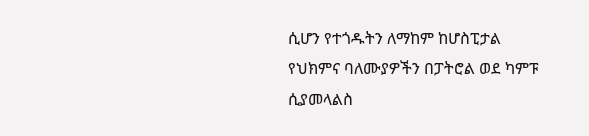ሲሆን የተጎዱትን ለማከም ከሆስፒታል የህክምና ባለሙያዎችን በፓትሮል ወደ ካምፑ ሲያመላልስ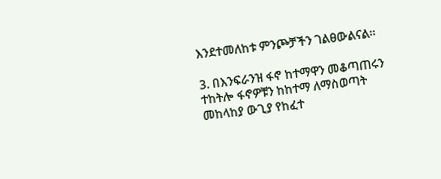እንደተመለከቱ ምንጮቻችን ገልፀውልናል።

3. በእንፍራንዝ ፋኖ ከተማዋን መቆጣጠሩን ተከትሎ ፋኖዎቹን ከከተማ ለማስወጣት መከላከያ ውጊያ የከፈተ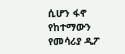ሲሆን ፋኖ የከተማውን የመሳሪያ ዲፖ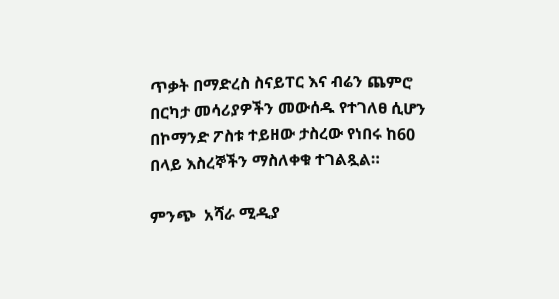ጥቃት በማድረስ ስናይፐር እና ብሬን ጨምሮ በርካታ መሳሪያዎችን መውሰዱ የተገለፀ ሲሆን በኮማንድ ፖስቱ ተይዘው ታስረው የነበሩ ከ60 በላይ እስረኞችን ማስለቀቁ ተገልጿል።

ምንጭ  አሻራ ሚዲያ